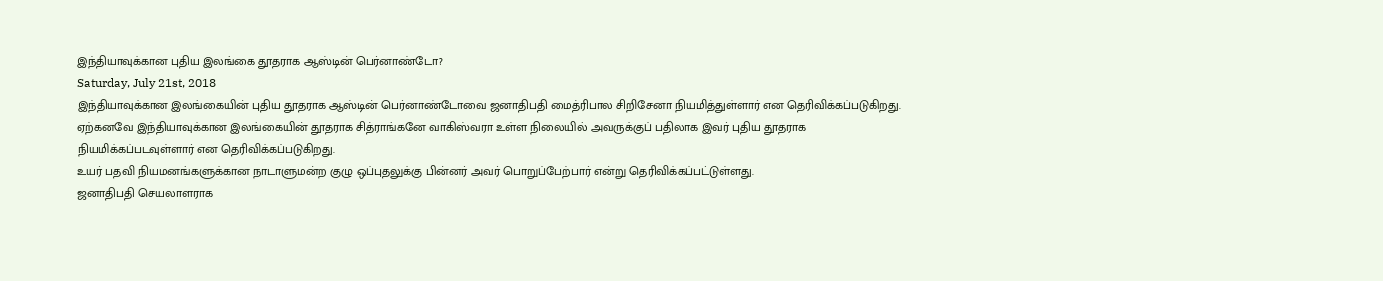இந்தியாவுக்கான புதிய இலங்கை தூதராக ஆஸ்டின் பெர்னாண்டோ?
Saturday, July 21st, 2018
இந்தியாவுக்கான இலங்கையின் புதிய தூதராக ஆஸ்டின் பெர்னாண்டோவை ஜனாதிபதி மைத்ரிபால சிறிசேனா நியமித்துள்ளார் என தெரிவிக்கப்படுகிறது.
ஏற்கனவே இந்தியாவுக்கான இலங்கையின் தூதராக சித்ராங்கனே வாகிஸ்வரா உள்ள நிலையில் அவருக்குப் பதிலாக இவர் புதிய தூதராக நியமிக்கப்படவுள்ளார் என தெரிவிக்கப்படுகிறது.
உயர் பதவி நியமனங்களுக்கான நாடாளுமன்ற குழு ஒப்புதலுக்கு பின்னர் அவர் பொறுப்பேற்பார் என்று தெரிவிக்கப்பட்டுள்ளது.
ஜனாதிபதி செயலாளராக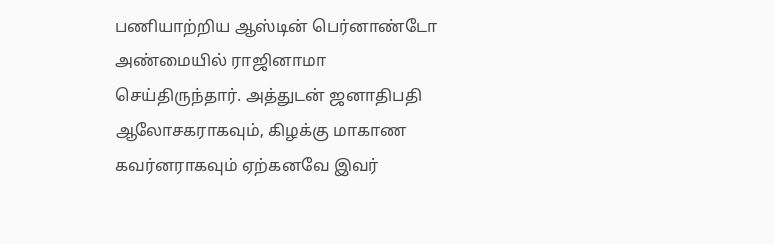பணியாற்றிய ஆஸ்டின் பெர்னாண்டோ அண்மையில் ராஜினாமா செய்திருந்தார். அத்துடன் ஜனாதிபதி ஆலோசகராகவும், கிழக்கு மாகாண கவர்னராகவும் ஏற்கனவே இவர்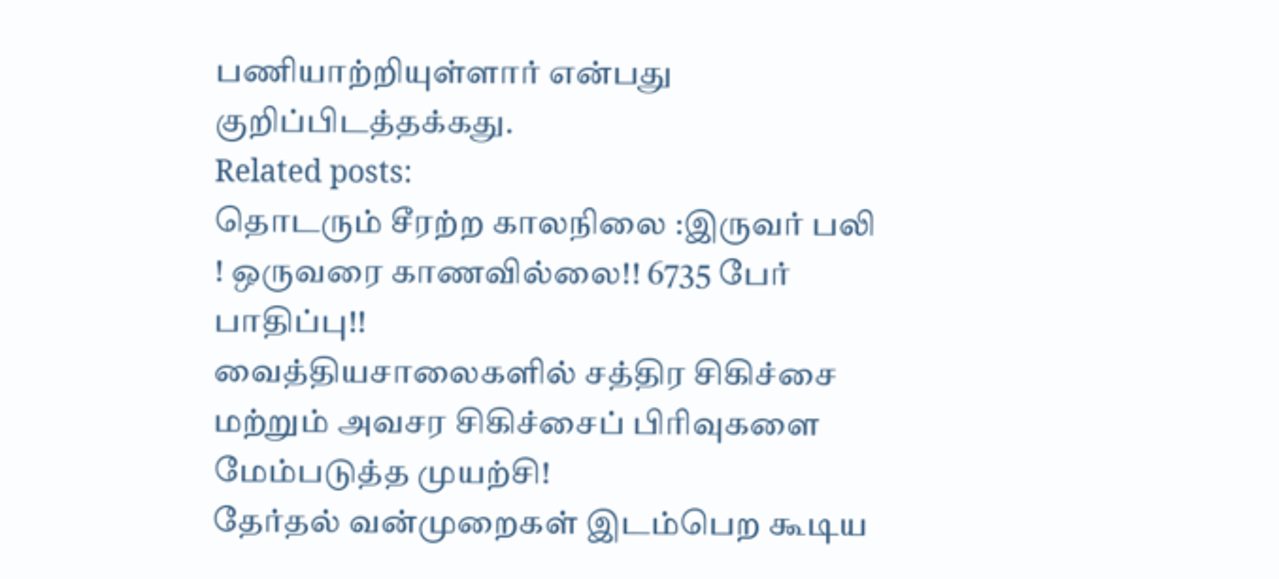பணியாற்றியுள்ளார் என்பது குறிப்பிடத்தக்கது.
Related posts:
தொடரும் சீரற்ற காலநிலை :இருவர் பலி ! ஒருவரை காணவில்லை!! 6735 பேர் பாதிப்பு!!
வைத்தியசாலைகளில் சத்திர சிகிச்சை மற்றும் அவசர சிகிச்சைப் பிரிவுகளை மேம்படுத்த முயற்சி!
தேர்தல் வன்முறைகள் இடம்பெற கூடிய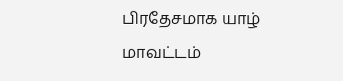பிரதேசமாக யாழ் மாவட்டம்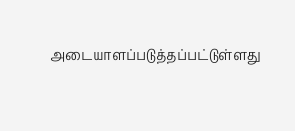அடையாளப்படுத்தப்பட்டுள்ளது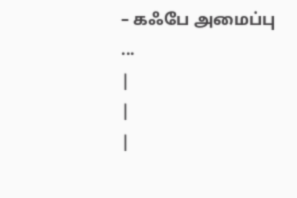– கஃபே அமைப்பு ...
|
|
|